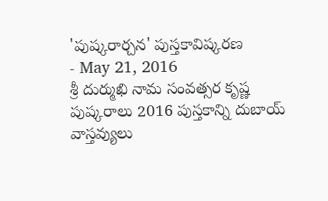'పుష్కరార్చన' పుస్తకావిష్కరణ
- May 21, 2016
శ్రీ దుర్ముఖి నామ సంవత్సర కృష్ణ పుష్కరాలు 2016 పుస్తకాన్ని దుబాయ్ వాస్తవ్యులు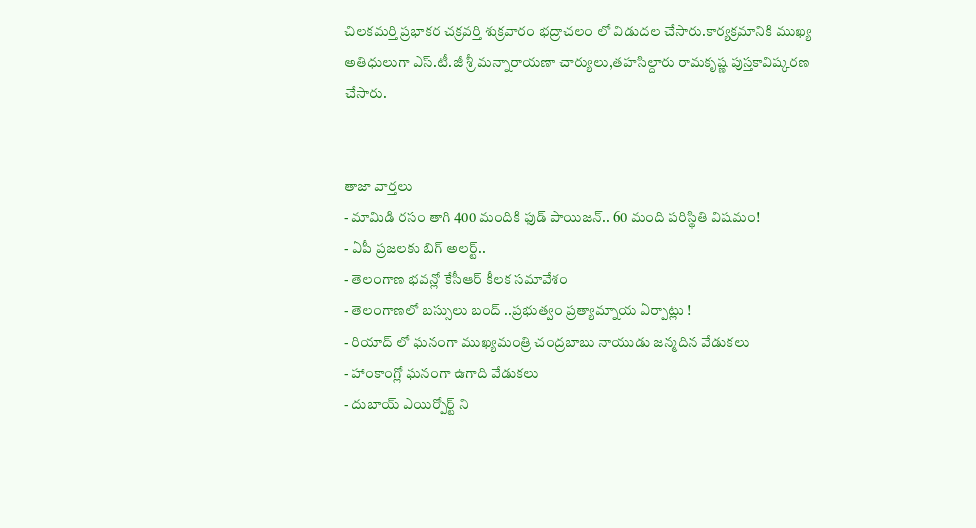చిలకమర్తి ప్రభాకర చక్రవర్తి శుక్రవారం భద్రాచలం లో విడుదల చేసారు.కార్యక్రమానికి ముఖ్య అతిధులుగా ఎస్.టీ.జీ శ్రీ మన్నారాయణా చార్యులు,తహసిల్దారు రామకృష్ణ పుస్తకావిష్కరణ చేసారు.


తాజా వార్తలు
- మామిడి రసం తాగి 400 మందికి ఫుడ్ పాయిజన్.. 60 మంది పరిస్థితి విషమం!
- ఏపీ ప్రజలకు బిగ్ అలర్ట్..
- తెలంగాణ భవన్లో కేసీఆర్ కీలక సమావేశం
- తెలంగాణలో బస్సులు బంద్ ..ప్రభుత్వం ప్రత్యామ్నాయ ఏర్పాట్లు !
- రియాద్ లో ఘనంగా ముఖ్యమంత్రి చంద్రబాబు నాయుడు జన్మదిన వేడుకలు
- హాంకాంగ్లో ఘనంగా ఉగాది వేడుకలు
- దుబాయ్ ఎయిర్పోర్ట్ ని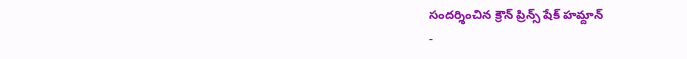సందర్శించిన క్రౌన్ ప్రిన్స్ షేక్ హమ్దాన్
-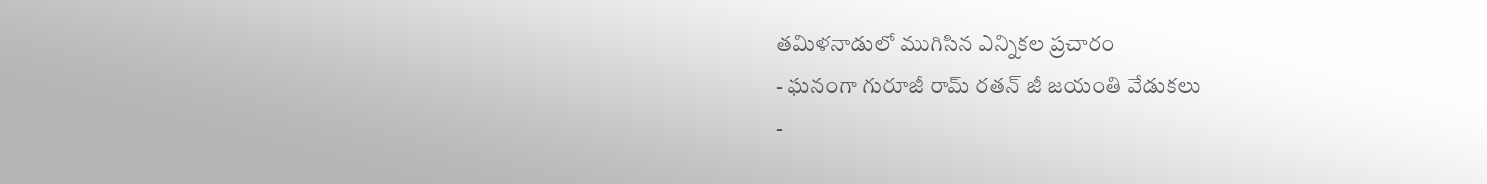తమిళనాడులో ముగిసిన ఎన్నికల ప్రచారం
- ఘనంగా గురూజీ రామ్ రతన్ జీ జయంతి వేడుకలు
-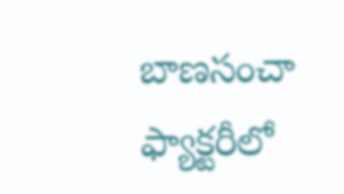బాణసంచా ఫ్యాక్టరీలో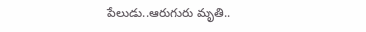పేలుడు..ఆరుగురు మృతి..